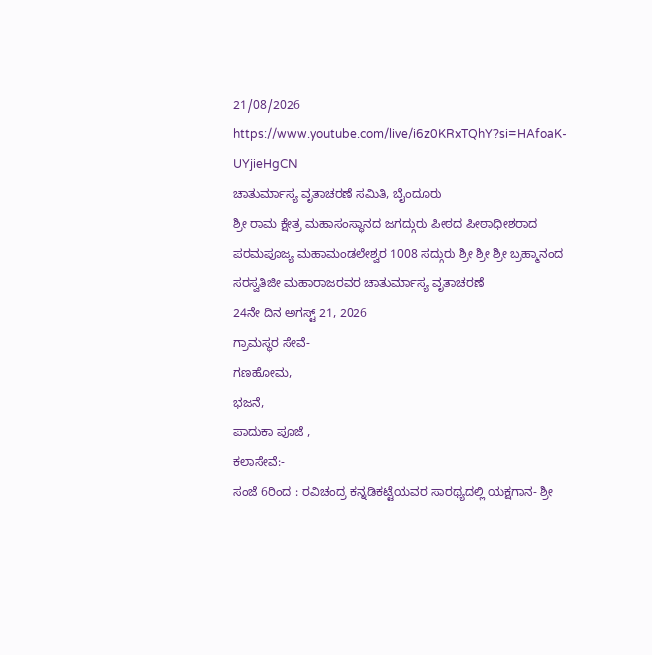21/08/2026
https://www.youtube.com/live/i6z0KRxTQhY?si=HAfoaK-UYjieHgCN
ಚಾತುರ್ಮಾಸ್ಯ ವೃತಾಚರಣೆ ಸಮಿತಿ, ಬೈಂದೂರು
ಶ್ರೀ ರಾಮ ಕ್ಷೇತ್ರ ಮಹಾಸಂಸ್ಥಾನದ ಜಗದ್ಗುರು ಪೀಠದ ಪೀಠಾಧೀಶರಾದ ಪರಮಪೂಜ್ಯ ಮಹಾಮಂಡಲೇಶ್ವರ 1008 ಸದ್ಗುರು ಶ್ರೀ ಶ್ರೀ ಶ್ರೀ ಬ್ರಹ್ಮಾನಂದ ಸರಸ್ವತಿಜೀ ಮಹಾರಾಜರವರ ಚಾತುರ್ಮಾಸ್ಯ ವೃತಾಚರಣೆ
24ನೇ ದಿನ ಅಗಸ್ಟ್ 21, 2026
ಗ್ರಾಮಸ್ಥರ ಸೇವೆ-
ಗಣಹೋಮ,
ಭಜನೆ,
ಪಾದುಕಾ ಪೂಜೆ ,
ಕಲಾಸೇವೆ:-
ಸಂಜೆ 6ರಿಂದ : ರವಿಚಂದ್ರ ಕನ್ನಡಿಕಟ್ಟೆಯವರ ಸಾರಥ್ಯದಲ್ಲಿ ಯಕ್ಷಗಾನ- ಶ್ರೀ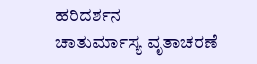ಹರಿದರ್ಶನ
ಚಾತುರ್ಮಾಸ್ಯ ವೃತಾಚರಣೆ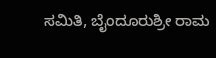ಸಮಿತಿ, ಬೈಂದೂರುಶ್ರೀ ರಾಮ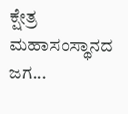ಕ್ಷೇತ್ರ ಮಹಾಸಂಸ್ಥಾನದ ಜಗ...